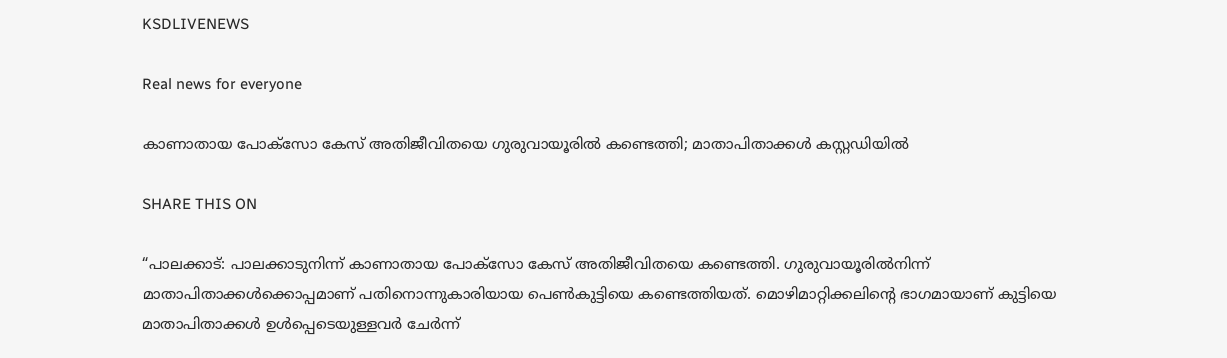KSDLIVENEWS

Real news for everyone

കാണാതായ പോക്‌സോ കേസ് അതിജീവിതയെ ഗുരുവായൂരില്‍ കണ്ടെത്തി; മാതാപിതാക്കള്‍ കസ്റ്റഡിയില്‍

SHARE THIS ON

“പാലക്കാട്: പാലക്കാടുനിന്ന് കാണാതായ പോക്‌സോ കേസ് അതിജീവിതയെ കണ്ടെത്തി. ഗുരുവായൂരില്‍നിന്ന് മാതാപിതാക്കള്‍ക്കൊപ്പമാണ് പതിനൊന്നുകാരിയായ പെണ്‍കുട്ടിയെ കണ്ടെത്തിയത്. മൊഴിമാറ്റിക്കലിന്റെ ഭാഗമായാണ് കുട്ടിയെ മാതാപിതാക്കള്‍ ഉള്‍പ്പെടെയുള്ളവര്‍ ചേര്‍ന്ന്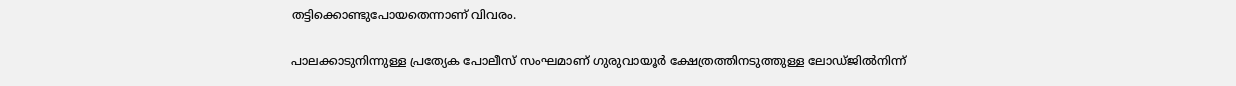തട്ടിക്കൊണ്ടുപോയതെന്നാണ് വിവരം.

പാലക്കാടുനിന്നുള്ള പ്രത്യേക പോലീസ് സംഘമാണ് ഗുരുവായൂര്‍ ക്ഷേത്രത്തിനടുത്തുള്ള ലോഡ്ജില്‍നിന്ന്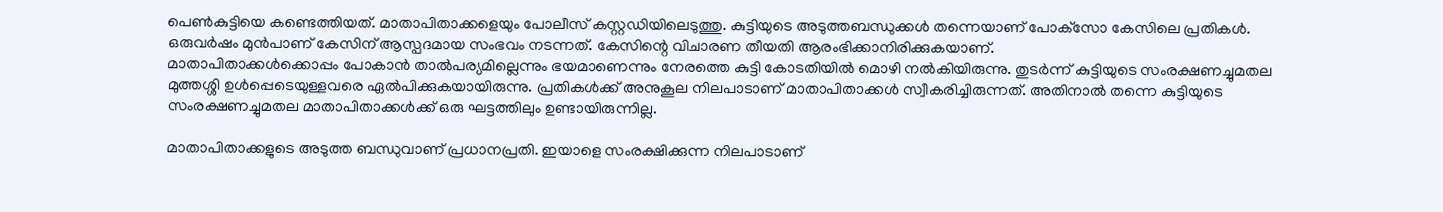പെണ്‍കുട്ടിയെ കണ്ടെത്തിയത്. മാതാപിതാക്കളെയും പോലീസ് കസ്റ്റഡിയിലെടുത്തു. കുട്ടിയുടെ അടുത്തബന്ധുക്കള്‍ തന്നെയാണ് പോക്‌സോ കേസിലെ പ്രതികള്‍. ഒരുവര്‍ഷം മുന്‍പാണ് കേസിന് ആസ്പദമായ സംഭവം നടന്നത്. കേസിന്റെ വിചാരണ തീയതി ആരംഭിക്കാനിരിക്കുകയാണ്.
മാതാപിതാക്കള്‍ക്കൊപ്പം പോകാന്‍ താല്‍പര്യമില്ലെന്നും ഭയമാണെന്നും നേരത്തെ കുട്ടി കോടതിയില്‍ മൊഴി നല്‍കിയിരുന്നു. തുടര്‍ന്ന് കുട്ടിയുടെ സംരക്ഷണച്ചുമതല മുത്തശ്ശി ഉള്‍പ്പെടെയുള്ളവരെ ഏല്‍പിക്കുകയായിരുന്നു. പ്രതികള്‍ക്ക് അനുകൂല നിലപാടാണ് മാതാപിതാക്കള്‍ സ്വീകരിച്ചിരുന്നത്. അതിനാല്‍ തന്നെ കുട്ടിയുടെ സംരക്ഷണച്ചുമതല മാതാപിതാക്കള്‍ക്ക് ഒരു ഘട്ടത്തിലും ഉണ്ടായിരുന്നില്ല.

മാതാപിതാക്കളുടെ അടുത്ത ബന്ധുവാണ് പ്രധാനപ്രതി. ഇയാളെ സംരക്ഷിക്കുന്ന നിലപാടാണ്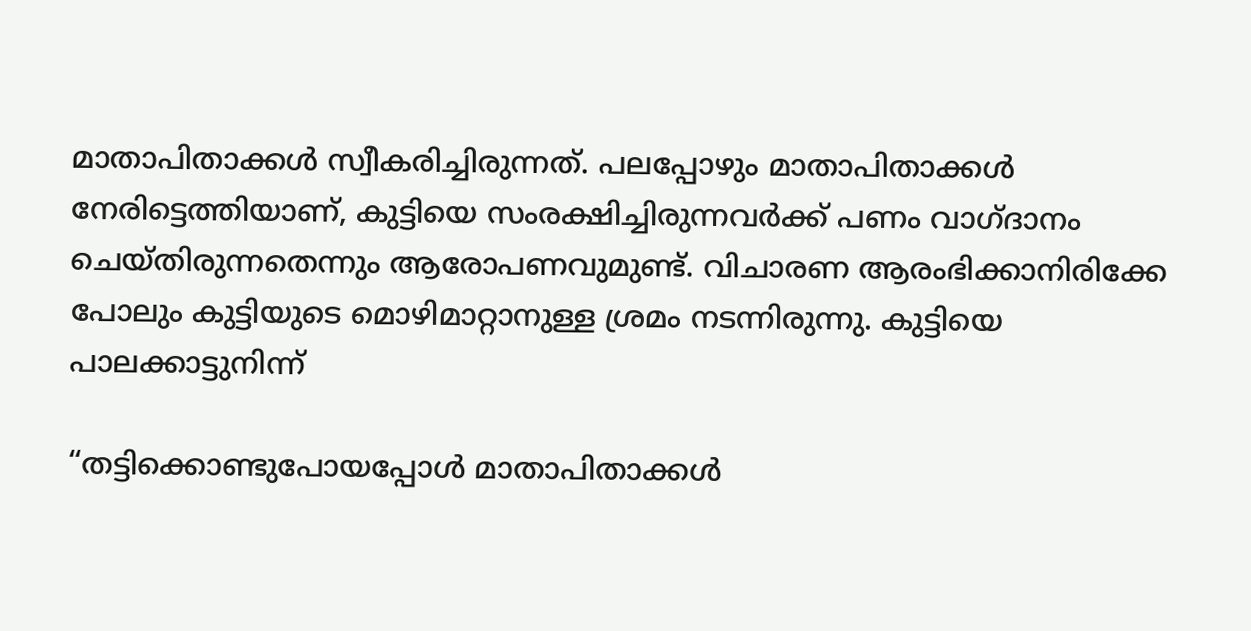മാതാപിതാക്കള്‍ സ്വീകരിച്ചിരുന്നത്. പലപ്പോഴും മാതാപിതാക്കള്‍ നേരിട്ടെത്തിയാണ്, കുട്ടിയെ സംരക്ഷിച്ചിരുന്നവര്‍ക്ക് പണം വാഗ്ദാനം ചെയ്തിരുന്നതെന്നും ആരോപണവുമുണ്ട്. വിചാരണ ആരംഭിക്കാനിരിക്കേ പോലും കുട്ടിയുടെ മൊഴിമാറ്റാനുള്ള ശ്രമം നടന്നിരുന്നു. കുട്ടിയെ പാലക്കാട്ടുനിന്ന്

“തട്ടിക്കൊണ്ടുപോയപ്പോള്‍ മാതാപിതാക്കള്‍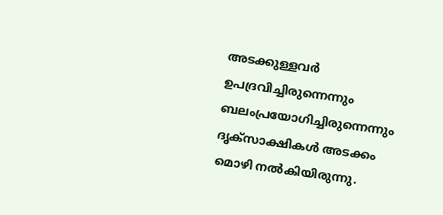അടക്കുള്ളവര്‍ ഉപദ്രവിച്ചിരുന്നെന്നും ബലംപ്രയോഗിച്ചിരുന്നെന്നും ദൃക്‌സാക്ഷികള്‍ അടക്കം മൊഴി നല്‍കിയിരുന്നു.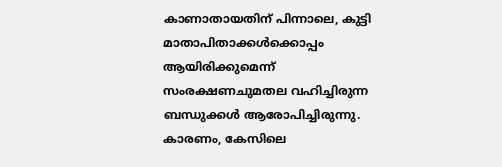കാണാതായതിന് പിന്നാലെ, കുട്ടി മാതാപിതാക്കള്‍ക്കൊപ്പം ആയിരിക്കുമെന്ന് സംരക്ഷണചുമതല വഹിച്ചിരുന്ന ബന്ധുക്കള്‍ ആരോപിച്ചിരുന്നു. കാരണം, കേസിലെ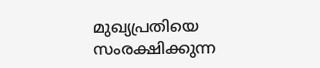മുഖ്യപ്രതിയെ സംരക്ഷിക്കുന്ന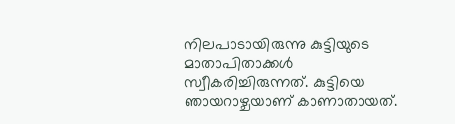നിലപാടായിരുന്നു കുട്ടിയുടെ മാതാപിതാക്കള്‍ സ്വീകരിച്ചിരുന്നത്. കുട്ടിയെ ഞായറാഴ്ചയാണ് കാണാതായത്.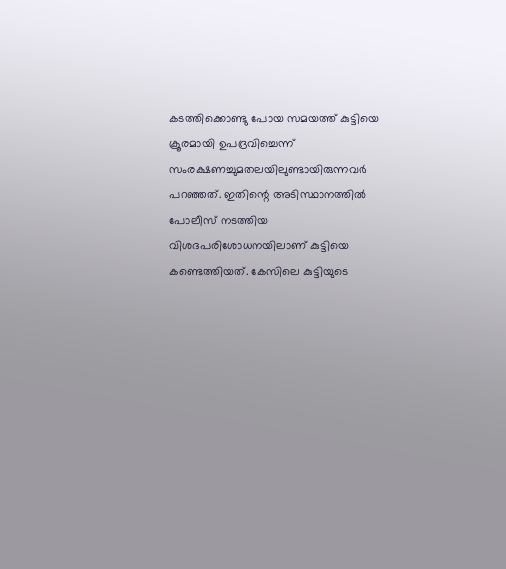കടത്തിക്കൊണ്ടു പോയ സമയത്ത് കുട്ടിയെ ക്രൂരമായി ഉപദ്രവിച്ചെന്ന് സംരക്ഷണച്ചുമതലയിലുണ്ടായിരുന്നവര്‍ പറഞ്ഞത്. ഇതിന്റെ അടിസ്ഥാനത്തില്‍ പോലീസ് നടത്തിയ വിശദപരിശോധനയിലാണ് കുട്ടിയെ കണ്ടെത്തിയത്. കേസിലെ കുട്ടിയുടെ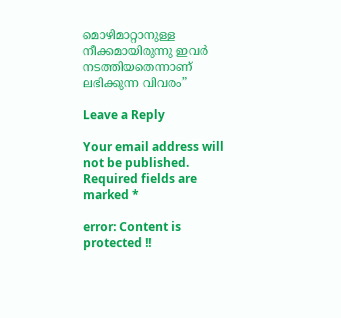മൊഴിമാറ്റാനുള്ള നീക്കമായിരുന്നു ഇവര്‍ നടത്തിയതെന്നാണ് ലഭിക്കുന്ന വിവരം”

Leave a Reply

Your email address will not be published. Required fields are marked *

error: Content is protected !!